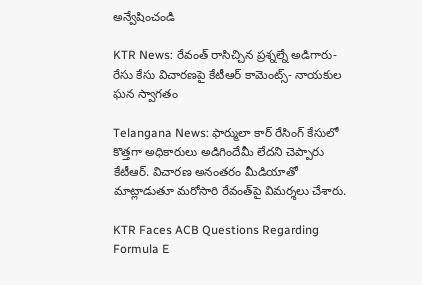అన్వేషించండి

KTR News: రేవంత్ రాసిచ్చిన ప్రశ్నల్నే అడిగారు- రేసు కేసు విచారణపై కేటీఆర్‌ కామెంట్స్- నాయకుల ఘన స్వాగతం

Telangana News: ఫార్ములా కార్ రేసింగ్‌ కేసులో కొత్తగా అధికారులు అడిగిందేమీ లేదని చెప్పారు కేటీఆర్. విచారణ అనంతరం మీడియాతో మాట్లాడుతూ మరోసారి రేవంత్‌పై విమర్శలు చేశారు.

KTR Faces ACB Questions Regarding Formula E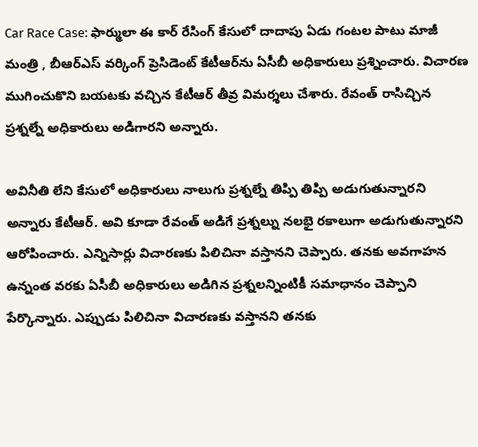Car Race Case: ఫార్ములా ఈ కార్ రేసింగ్ కేసులో దాదాపు ఏడు గంటల పాటు మాజీ మంత్రి , బీఆర్‌ఎస్ వర్కింగ్ ప్రెసిడెంట్‌ కేటీఆర్‌ను ఏసీబీ అధికారులు ప్రశ్నించారు. విచారణ ముగించుకొని బయటకు వచ్చిన కేటీఆర్‌ తీవ్ర విమర్శలు చేశారు. రేవంత్ రాసిచ్చిన ప్రశ్నల్నే అధికారులు అడిగారని అన్నారు.

అవినీతి లేని కేసులో అధికారులు నాలుగు ప్రశ్నల్నే తిప్పి తిప్పి అడుగుతున్నారని అన్నారు కేటీఆర్. అవి కూడా రేవంత్ అడిగే ప్రశ్నల్ను నలభై రకాలుగా అడుగుతున్నారని ఆరోపించారు. ఎన్నిసార్లు విచారణకు పిలిచినా వస్తానని చెప్పారు. తనకు అవగాహన ఉన్నంత వరకు ఏసీబీ అధికారులు అడిగిన ప్రశ్నలన్నింటికీ సమాధానం చెప్పాని పేర్కొన్నారు. ఎప్పుడు పిలిచినా విచారణకు వస్తానని తనకు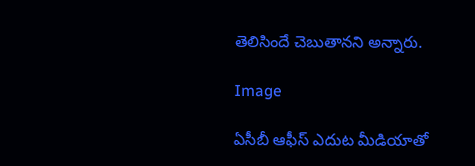తెలిసిందే చెబుతానని అన్నారు.

Image

ఏసీబీ ఆఫీస్‌ ఎదుట మీడియాతో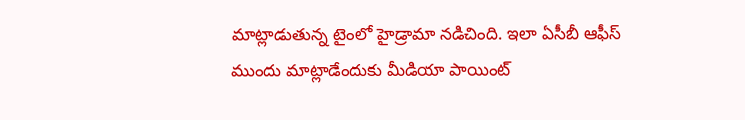మాట్లాడుతున్న టైంలో హైడ్రామా నడిచింది. ఇలా ఏసీబీ ఆఫీస్‌ ముందు మాట్లాడేందుకు మీడియా పాయింట్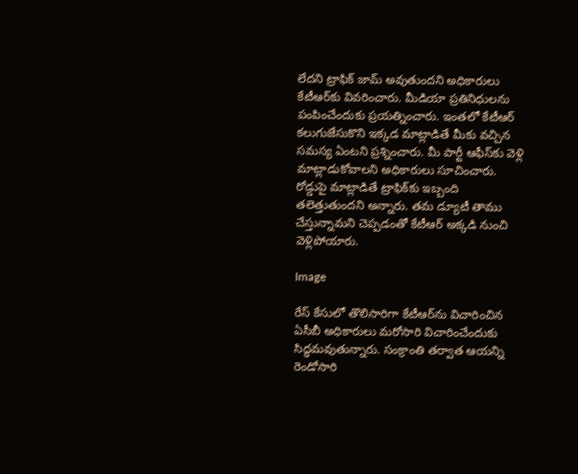లేదని ట్రాఫిక్ జామ్ అవుతుందని అధికారులు కేటీఆర్‌కు వివరించారు. మీడియా ప్రతినిధులను పంపించేందుకు ప్రయత్నించారు. ఇంతలో కేటీఆర్ కలుగుజేసుకొని ఇక్కడ మాట్లాడితే మీకు వచ్చిన సమస్య ఏంటని ప్రశ్నించారు. మీ పార్టీ ఆఫీస్‌కు వెళ్లి మాట్లాడుకోవాలని అధికారులు సూచించారు. రోడ్డుపై మాట్లాడితే ట్రాఫిక్‌కు ఇబ్బంది తలెత్తుతుందని అన్నారు. తమ డ్యూటీ తాము చేస్తున్నామని చెప్పడంతో కేటీఆర్‌ అక్కడి నుంచి వెళ్లిపోయారు.

Image

రేస్‌ కేసులో తొలిసారిగా కేటీఆర్‌ను విచారించిన ఏసీబీ అధికారులు మరోసారి విచారించేందుకు సిద్ధమవుతున్నారు. సంక్రాంతి తర్వాత ఆయన్ని రెండోసారి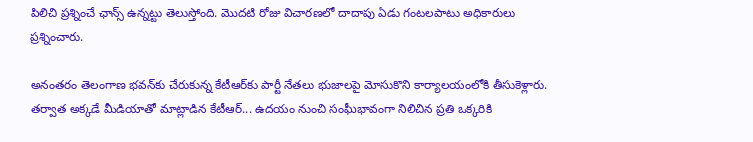పిలిచి ప్రశ్నించే ఛాన్స్ ఉన్నట్టు తెలుస్తోంది. మొదటి రోజు విచారణలో దాదాపు ఏడు గంటలపాటు అధికారులు ప్రశ్నించారు.

అనంతరం తెలంగాణ భవన్‌కు చేరుకున్న కేటీఆర్‌కు పార్టీ నేతలు భుజాలపై మోసుకొని కార్యాలయంలోకి తీసుకెళ్లారు. తర్వాత అక్కడే మీడియాతో మాట్లాడిన కేటీఆర్‌... ఉదయం నుంచి సంఘీభావంగా నిలిచిన ప్రతి ఒక్కరికి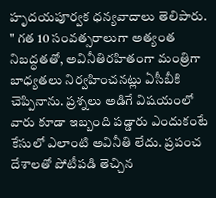హృదయపూర్వక ధన్యవాదాలు తెలిపారు. " గత 10 సంవత్సరాలుగా అత్యంత నిబద్ధతతో, అవినీతిరహితంగా మంత్రిగా బాధ్యతలు నిర్వహించనట్లు ఏసీబీకి చెప్పినాను. ప్రశ్నలు అడిగే విషయంలో వారు కూడా ఇబ్బంది పడ్డారు ఎందుకంటే కేసులో ఎలాంటి అవినీతి లేదు. ప్రపంచ దేశాలతో పోటీపడి తెచ్చిన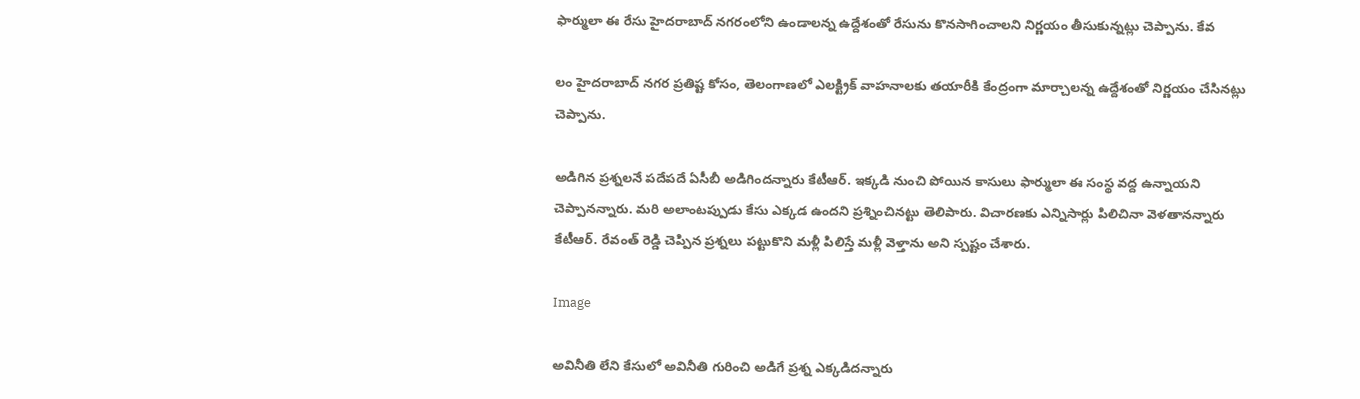ఫార్ములా ఈ రేసు హైదరాబాద్ నగరంలోని ఉండాలన్న ఉద్దేశంతో రేసును కొనసాగించాలని నిర్ణయం తీసుకున్నట్లు చెప్పాను. కేవ

లం హైదరాబాద్ నగర ప్రతిష్ట కోసం, తెలంగాణలో ఎలక్ట్రిక్ వాహనాలకు తయారీకి కేంద్రంగా మార్చాలన్న ఉద్దేశంతో నిర్ణయం చేసినట్లు చెప్పాను.

అడిగిన ప్రశ్నలనే పదేపదే ఏసీబీ అడిగిందన్నారు కేటీఆర్. ఇక్కడి నుంచి పోయిన కాసులు ఫార్ములా ఈ సంస్థ వద్ద ఉన్నాయని చెప్పానన్నారు. మరి అలాంటప్పుడు కేసు ఎక్కడ ఉందని ప్రశ్నించినట్టు తెలిపారు. విచారణకు ఎన్నిసార్లు పిలిచినా వెళతానన్నారు కేటీఆర్. రేవంత్ రెడ్డి చెప్పిన ప్రశ్నలు పట్టుకొని మళ్లీ పిలిస్తే మళ్లీ వెళ్తాను అని స్పష్టం చేశారు.

Image

అవినీతి లేని కేసులో అవినీతి గురించి అడిగే ప్రశ్న ఎక్కడిదన్నారు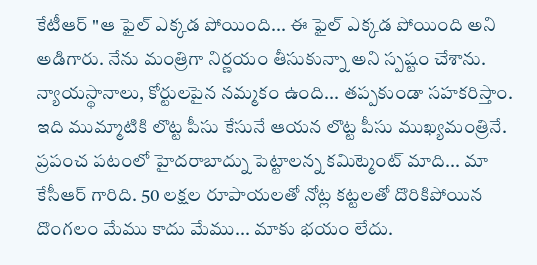కేటీఆర్‌ "ఆ ఫైల్ ఎక్కడ పోయింది... ఈ ఫైల్ ఎక్కడ పోయింది అని అడిగారు. నేను మంత్రిగా నిర్ణయం తీసుకున్నా అని స్పష్టం చేశాను. న్యాయస్థానాలు, కోర్టులపైన నమ్మకం ఉంది... తప్పకుండా సహకరిస్తాం. ఇది ముమ్మాటికి లొట్ట పీసు కేసునే ఆయన లొట్ట పీసు ముఖ్యమంత్రినే. ప్రపంచ పటంలో హైదరాబాద్ను పెట్టాలన్న కమిట్మెంట్ మాది... మా కేసీఆర్ గారిది. 50 లక్షల రూపాయలతో నోట్ల కట్టలతో దొరికిపోయిన దొంగలం మేము కాదు మేము... మాకు భయం లేదు.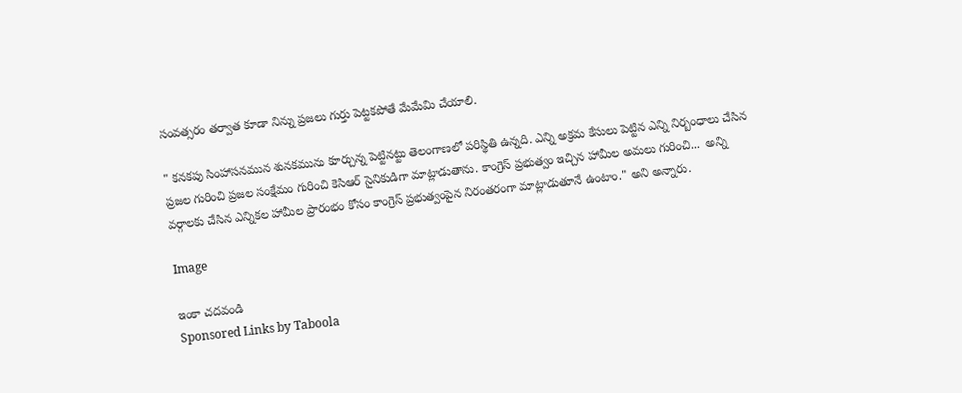సంవత్సరం తర్వాత కూడా నిన్ను ప్రజలు గుర్తు పెట్టకపోతే మేమేమి చేయాలి.

" కనకపు సింహాసనమున శునకమును కూర్చున్న పెట్టినట్టు తెలంగాణలో పరిస్థితి ఉన్నది. ఎన్ని అక్రమ కేసులు పెట్టిన ఎన్ని నిర్బంధాలు చేసిన ప్రజల గురించి ప్రజల సంక్షేమం గురించి కెసిఆర్ సైనికుడిగా మాట్లాడుతాను. కాంగ్రెస్ ప్రభుత్వం ఇచ్చిన హామీల అమలు గురించి...  అన్ని వర్గాలకు చేసిన ఎన్నికల హామీల ప్రారంభం కోసం కాంగ్రెస్ ప్రభుత్వంపైన నిరంతరంగా మాట్లాడుతూనే ఉంటాం." అని అన్నారు.

Image

ఇంకా చదవండి
Sponsored Links by Taboola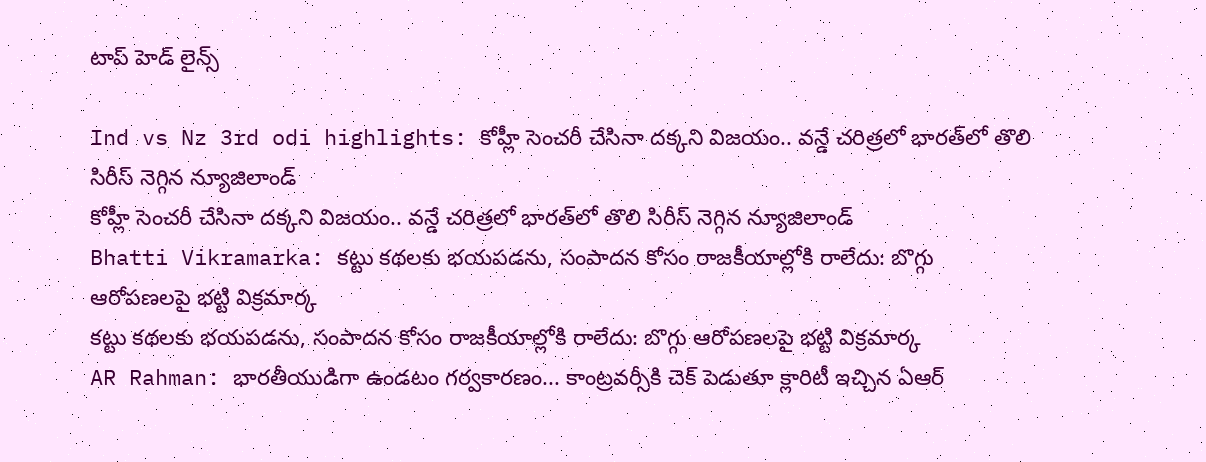టాప్ హెడ్ లైన్స్

Ind vs Nz 3rd odi highlights: కోహ్లీ సెంచరీ చేసినా దక్కని విజయం.. వన్డే చరిత్రలో భారత్‌లో తొలి సిరీస్ నెగ్గిన న్యూజిలాండ్
కోహ్లీ సెంచరీ చేసినా దక్కని విజయం.. వన్డే చరిత్రలో భారత్‌లో తొలి సిరీస్ నెగ్గిన న్యూజిలాండ్
Bhatti Vikramarka: కట్టు కథలకు భయపడను, సంపాదన కోసం రాజకీయాల్లోకి రాలేదు: బొగ్గు ఆరోపణలపై భట్టి విక్రమార్క
కట్టు కథలకు భయపడను, సంపాదన కోసం రాజకీయాల్లోకి రాలేదు: బొగ్గు ఆరోపణలపై భట్టి విక్రమార్క
AR Rahman: భారతీయుడిగా ఉండటం గర్వకారణం... కాంట్రవర్సీకి చెక్ పెడుతూ క్లారిటీ ఇచ్చిన ఏఆర్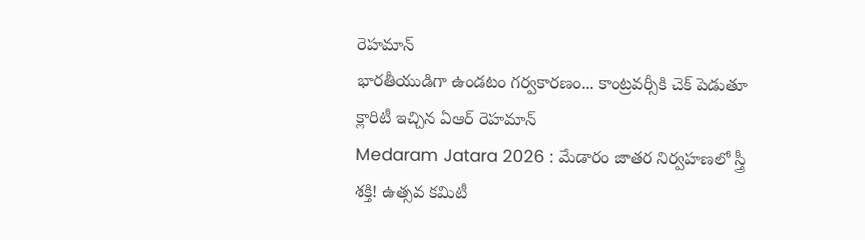రెహమాన్
భారతీయుడిగా ఉండటం గర్వకారణం... కాంట్రవర్సీకి చెక్ పెడుతూ క్లారిటీ ఇచ్చిన ఏఆర్ రెహమాన్
Medaram Jatara 2026 : మేడారం జాతర నిర్వహణలో స్త్రీ శక్తి! ఉత్సవ కమిటీ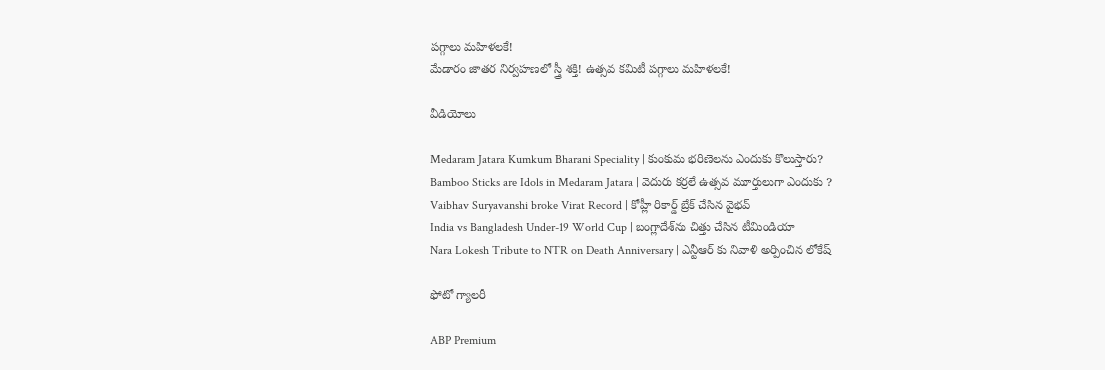పగ్గాలు మహిళలకే!
మేడారం జాతర నిర్వహణలో స్త్రీ శక్తి! ఉత్సవ కమిటీ పగ్గాలు మహిళలకే!

వీడియోలు

Medaram Jatara Kumkum Bharani Speciality | కుంకుమ భరిణెలను ఎందుకు కొలుస్తారు?
Bamboo Sticks are Idols in Medaram Jatara | వెదురు కర్రలే ఉత్సవ మూర్తులుగా ఎందుకు ?
Vaibhav Suryavanshi broke Virat Record | కోహ్లీ రికార్డ్ బ్రేక్ చేసిన వైభవ్
India vs Bangladesh Under-19 World Cup | బంగ్లాదేశ్‌ను చిత్తు చేసిన టీమిండియా
Nara Lokesh Tribute to NTR on Death Anniversary | ఎన్టీఆర్ కు నివాళి అర్పించిన లోకేష్

ఫోటో గ్యాలరీ

ABP Premium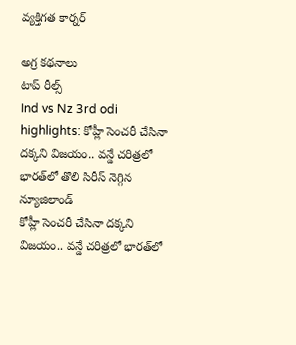వ్యక్తిగత కార్నర్

అగ్ర కథనాలు
టాప్ రీల్స్
Ind vs Nz 3rd odi highlights: కోహ్లీ సెంచరీ చేసినా దక్కని విజయం.. వన్డే చరిత్రలో భారత్‌లో తొలి సిరీస్ నెగ్గిన న్యూజిలాండ్
కోహ్లీ సెంచరీ చేసినా దక్కని విజయం.. వన్డే చరిత్రలో భారత్‌లో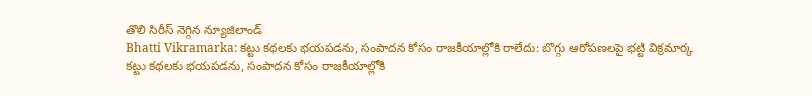తొలి సిరీస్ నెగ్గిన న్యూజిలాండ్
Bhatti Vikramarka: కట్టు కథలకు భయపడను, సంపాదన కోసం రాజకీయాల్లోకి రాలేదు: బొగ్గు ఆరోపణలపై భట్టి విక్రమార్క
కట్టు కథలకు భయపడను, సంపాదన కోసం రాజకీయాల్లోకి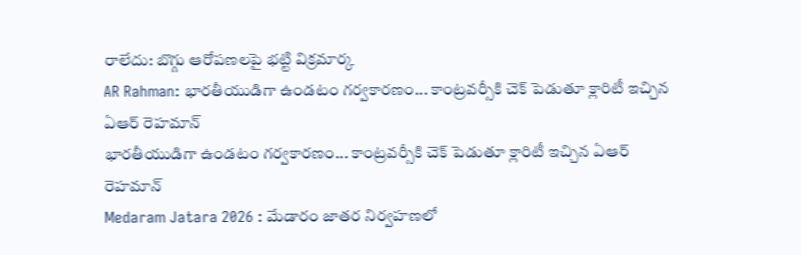రాలేదు: బొగ్గు ఆరోపణలపై భట్టి విక్రమార్క
AR Rahman: భారతీయుడిగా ఉండటం గర్వకారణం... కాంట్రవర్సీకి చెక్ పెడుతూ క్లారిటీ ఇచ్చిన ఏఆర్ రెహమాన్
భారతీయుడిగా ఉండటం గర్వకారణం... కాంట్రవర్సీకి చెక్ పెడుతూ క్లారిటీ ఇచ్చిన ఏఆర్ రెహమాన్
Medaram Jatara 2026 : మేడారం జాతర నిర్వహణలో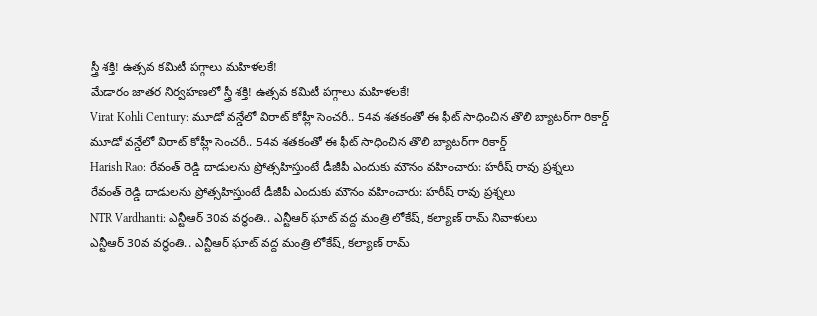స్త్రీ శక్తి! ఉత్సవ కమిటీ పగ్గాలు మహిళలకే!
మేడారం జాతర నిర్వహణలో స్త్రీ శక్తి! ఉత్సవ కమిటీ పగ్గాలు మహిళలకే!
Virat Kohli Century: మూడో వన్డేలో విరాట్ కోహ్లీ సెంచరీ.. 54వ శతకంతో ఈ ఫీట్ సాధించిన తొలి బ్యాటర్‌గా రికార్డ్
మూడో వన్డేలో విరాట్ కోహ్లీ సెంచరీ.. 54వ శతకంతో ఈ ఫీట్ సాధించిన తొలి బ్యాటర్‌గా రికార్డ్
Harish Rao: రేవంత్ రెడ్డి దాడులను ప్రోత్సహిస్తుంటే డీజీపీ ఎందుకు మౌనం వహించారు: హరీష్ రావు ప్రశ్నలు
రేవంత్ రెడ్డి దాడులను ప్రోత్సహిస్తుంటే డీజీపీ ఎందుకు మౌనం వహించారు: హరీష్ రావు ప్రశ్నలు
NTR Vardhanti: ఎన్టీఆర్ 30వ వర్థంతి.. ఎన్టీఆర్ ఘాట్ వద్ద మంత్రి లోకేష్, కల్యాణ్ రామ్ నివాళులు
ఎన్టీఆర్ 30వ వర్థంతి.. ఎన్టీఆర్ ఘాట్ వద్ద మంత్రి లోకేష్, కల్యాణ్ రామ్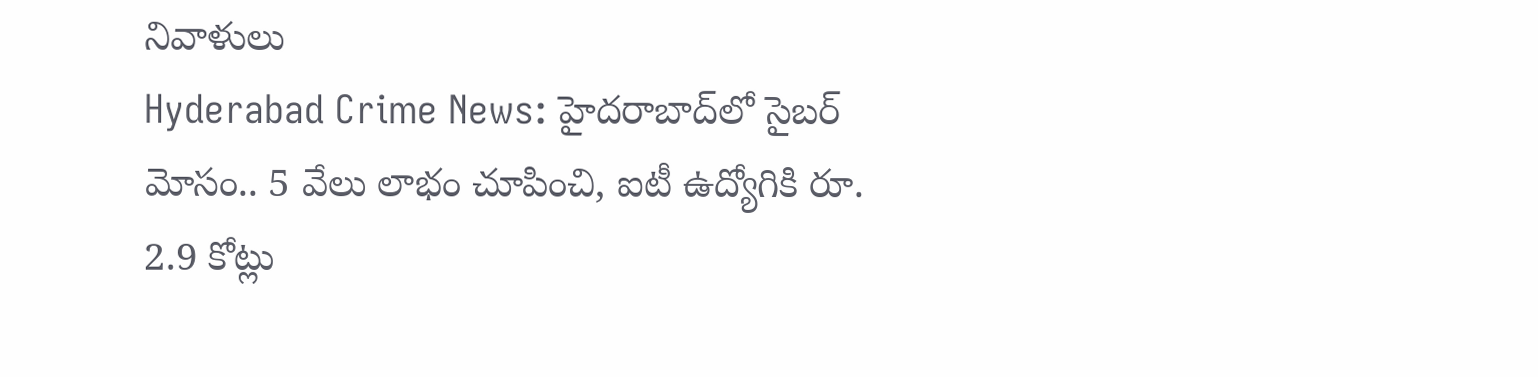నివాళులు
Hyderabad Crime News: హైదరాబాద్‌లో సైబర్ మోసం.. 5 వేలు లాభం చూపించి, ఐటీ ఉద్యోగికి రూ. 2.9 కోట్లు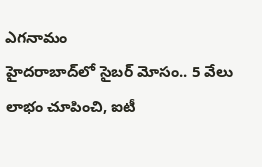ఎగనామం
హైదరాబాద్‌లో సైబర్ మోసం.. 5 వేలు లాభం చూపించి, ఐటీ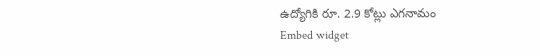ఉద్యోగికి రూ. 2.9 కోట్లు ఎగనామం
Embed widget